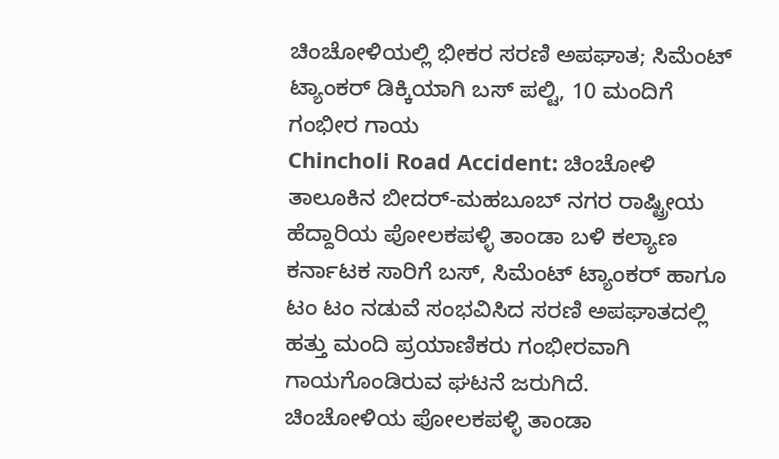ಚಿಂಚೋಳಿಯಲ್ಲಿ ಭೀಕರ ಸರಣಿ ಅಪಘಾತ; ಸಿಮೆಂಟ್ ಟ್ಯಾಂಕರ್ ಡಿಕ್ಕಿಯಾಗಿ ಬಸ್ ಪಲ್ಟಿ, 10 ಮಂದಿಗೆ ಗಂಭೀರ ಗಾಯ
Chincholi Road Accident: ಚಿಂಚೋಳಿ ತಾಲೂಕಿನ ಬೀದರ್-ಮಹಬೂಬ್ ನಗರ ರಾಷ್ಟ್ರೀಯ ಹೆದ್ದಾರಿಯ ಪೋಲಕಪಳ್ಳಿ ತಾಂಡಾ ಬಳಿ ಕಲ್ಯಾಣ ಕರ್ನಾಟಕ ಸಾರಿಗೆ ಬಸ್, ಸಿಮೆಂಟ್ ಟ್ಯಾಂಕರ್ ಹಾಗೂ ಟಂ ಟಂ ನಡುವೆ ಸಂಭವಿಸಿದ ಸರಣಿ ಅಪಘಾತದಲ್ಲಿ ಹತ್ತು ಮಂದಿ ಪ್ರಯಾಣಿಕರು ಗಂಭೀರವಾಗಿ ಗಾಯಗೊಂಡಿರುವ ಘಟನೆ ಜರುಗಿದೆ.
ಚಿಂಚೋಳಿಯ ಪೋಲಕಪಳ್ಳಿ ತಾಂಡಾ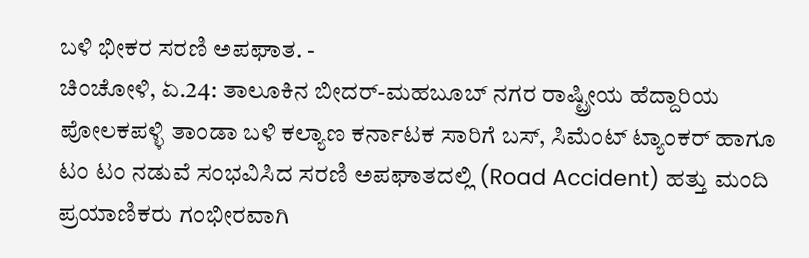ಬಳಿ ಭೀಕರ ಸರಣಿ ಅಪಘಾತ. -
ಚಿಂಚೋಳಿ, ಏ.24: ತಾಲೂಕಿನ ಬೀದರ್-ಮಹಬೂಬ್ ನಗರ ರಾಷ್ಟ್ರೀಯ ಹೆದ್ದಾರಿಯ ಪೋಲಕಪಳ್ಳಿ ತಾಂಡಾ ಬಳಿ ಕಲ್ಯಾಣ ಕರ್ನಾಟಕ ಸಾರಿಗೆ ಬಸ್, ಸಿಮೆಂಟ್ ಟ್ಯಾಂಕರ್ ಹಾಗೂ ಟಂ ಟಂ ನಡುವೆ ಸಂಭವಿಸಿದ ಸರಣಿ ಅಪಘಾತದಲ್ಲಿ (Road Accident) ಹತ್ತು ಮಂದಿ ಪ್ರಯಾಣಿಕರು ಗಂಭೀರವಾಗಿ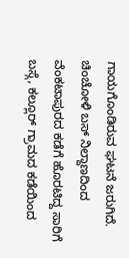ಗಾಯಗೊಂಡಿರುವ ಘಟನೆ ಜರುಗಿದೆ. ಚಿಂಚೋಳಿ ಬಸ್ ನಿಲ್ದಾಣದಿಂದ ವೆಂಕಟಾಪುರದ ಕಡೆಗೆ ಹೊರಟಿದ್ದ ಸಾರಿಗೆ ಬಸ್ಗೆ, ಕಲ್ಲೂರ್ ಗ್ರಾಮದ ಕಡೆಯಿಂದ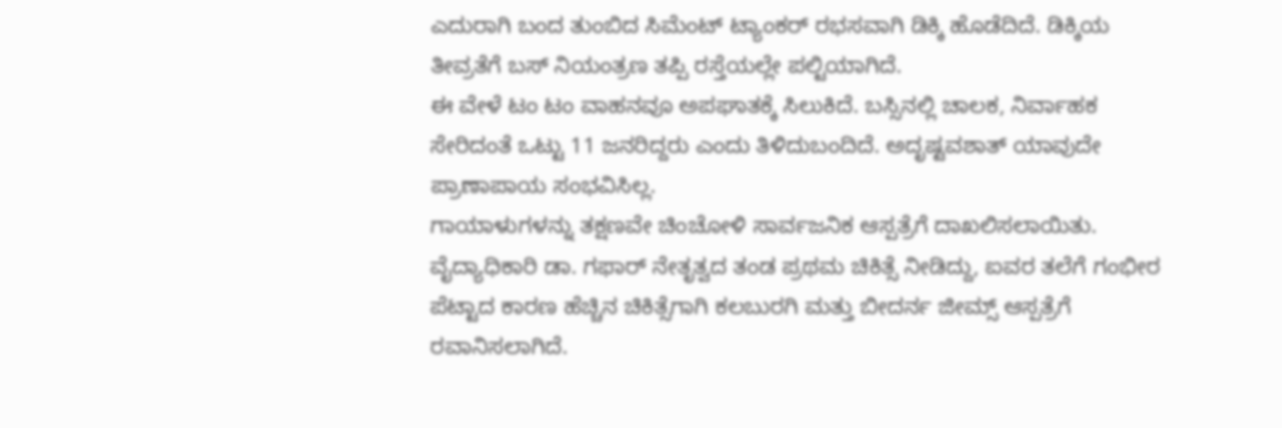ಎದುರಾಗಿ ಬಂದ ತುಂಬಿದ ಸಿಮೆಂಟ್ ಟ್ಯಾಂಕರ್ ರಭಸವಾಗಿ ಡಿಕ್ಕಿ ಹೊಡೆದಿದೆ. ಡಿಕ್ಕಿಯ ತೀವ್ರತೆಗೆ ಬಸ್ ನಿಯಂತ್ರಣ ತಪ್ಪಿ ರಸ್ತೆಯಲ್ಲೇ ಪಲ್ಟಿಯಾಗಿದೆ.
ಈ ವೇಳೆ ಟಂ ಟಂ ವಾಹನವೂ ಅಪಘಾತಕ್ಕೆ ಸಿಲುಕಿದೆ. ಬಸ್ಸಿನಲ್ಲಿ ಚಾಲಕ, ನಿರ್ವಾಹಕ ಸೇರಿದಂತೆ ಒಟ್ಟು 11 ಜನರಿದ್ದರು ಎಂದು ತಿಳಿದುಬಂದಿದೆ. ಅದೃಷ್ಟವಶಾತ್ ಯಾವುದೇ ಪ್ರಾಣಾಪಾಯ ಸಂಭವಿಸಿಲ್ಲ.
ಗಾಯಾಳುಗಳನ್ನು ತಕ್ಷಣವೇ ಚಿಂಚೋಳಿ ಸಾರ್ವಜನಿಕ ಆಸ್ಪತ್ರೆಗೆ ದಾಖಲಿಸಲಾಯಿತು. ವೈದ್ಯಾಧಿಕಾರಿ ಡಾ. ಗಫಾರ್ ನೇತೃತ್ವದ ತಂಡ ಪ್ರಥಮ ಚಿಕಿತ್ಸೆ ನೀಡಿದ್ದು, ಐವರ ತಲೆಗೆ ಗಂಭೀರ ಪೆಟ್ಟಾದ ಕಾರಣ ಹೆಚ್ಚಿನ ಚಿಕಿತ್ಸೆಗಾಗಿ ಕಲಬುರಗಿ ಮತ್ತು ಬೀದರ್ನ ಜೀಮ್ಸ್ ಆಸ್ಪತ್ರೆಗೆ ರವಾನಿಸಲಾಗಿದೆ.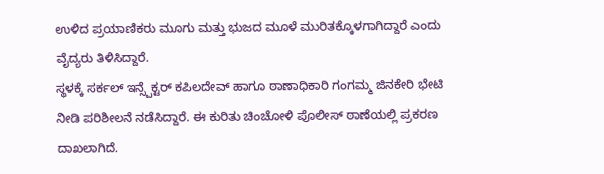ಉಳಿದ ಪ್ರಯಾಣಿಕರು ಮೂಗು ಮತ್ತು ಭುಜದ ಮೂಳೆ ಮುರಿತಕ್ಕೊಳಗಾಗಿದ್ದಾರೆ ಎಂದು ವೈದ್ಯರು ತಿಳಿಸಿದ್ದಾರೆ.
ಸ್ಥಳಕ್ಕೆ ಸರ್ಕಲ್ ಇನ್ಸ್ಪೆಕ್ಟರ್ ಕಪಿಲದೇವ್ ಹಾಗೂ ಠಾಣಾಧಿಕಾರಿ ಗಂಗಮ್ಮ ಜಿನಕೇರಿ ಭೇಟಿ ನೀಡಿ ಪರಿಶೀಲನೆ ನಡೆಸಿದ್ದಾರೆ. ಈ ಕುರಿತು ಚಿಂಚೋಳಿ ಪೊಲೀಸ್ ಠಾಣೆಯಲ್ಲಿ ಪ್ರಕರಣ ದಾಖಲಾಗಿದೆ.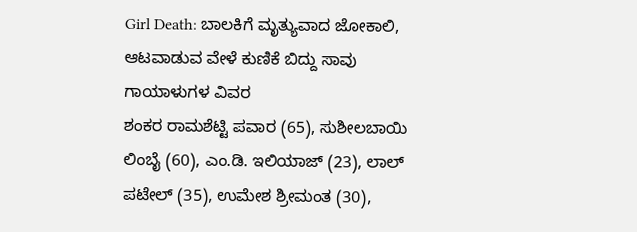Girl Death: ಬಾಲಕಿಗೆ ಮೃತ್ಯುವಾದ ಜೋಕಾಲಿ, ಆಟವಾಡುವ ವೇಳೆ ಕುಣಿಕೆ ಬಿದ್ದು ಸಾವು
ಗಾಯಾಳುಗಳ ವಿವರ
ಶಂಕರ ರಾಮಶೆಟ್ಟಿ ಪವಾರ (65), ಸುಶೀಲಬಾಯಿ ಲಿಂಬೈ (60), ಎಂ.ಡಿ. ಇಲಿಯಾಜ್ (23), ಲಾಲ್ ಪಟೇಲ್ (35), ಉಮೇಶ ಶ್ರೀಮಂತ (30),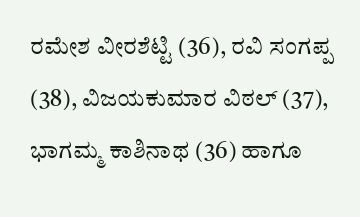ರಮೇಶ ವೀರಶೆಟ್ಟಿ (36), ರವಿ ಸಂಗಪ್ಪ (38), ವಿಜಯಕುಮಾರ ವಿಠಲ್ (37), ಭಾಗಮ್ಮ ಕಾಶಿನಾಥ (36) ಹಾಗೂ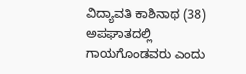ವಿದ್ಯಾವತಿ ಕಾಶಿನಾಥ (38) ಅಪಘಾತದಲ್ಲಿ ಗಾಯಗೊಂಡವರು ಎಂದು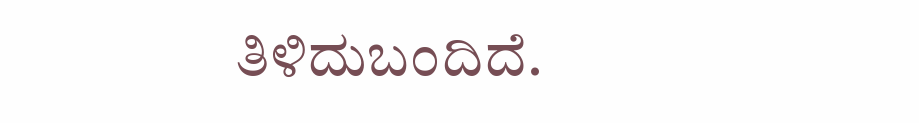ತಿಳಿದುಬಂದಿದೆ.